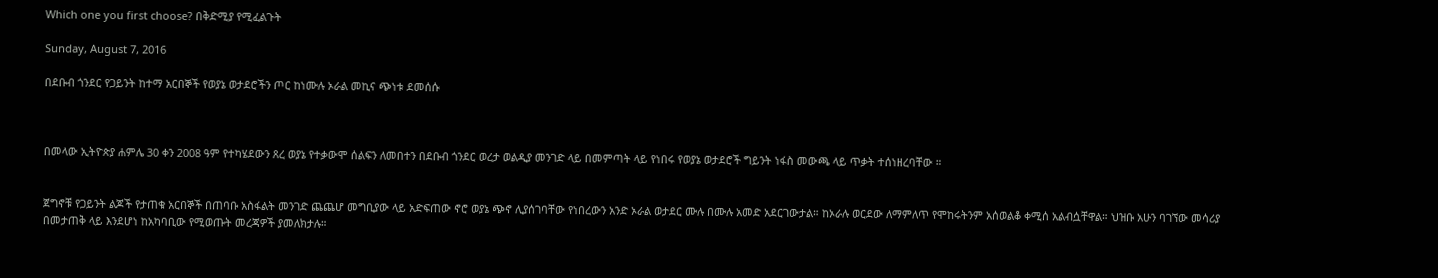Which one you first choose? በቅድሚያ የሚፈልጉት

Sunday, August 7, 2016

በደቡብ ጎንደር የጋይንት ከተማ አርበኞች የወያኔ ወታደሮችን ጦር ከነሙሉ ኦራል መኪና ጭነቱ ደመሰሱ



በመላው ኢትዮጵያ ሐምሌ 30 ቀን 2008 ዓም የተካሄደውን ጸረ ወያኔ የተቃውሞ ሰልፍን ለመበተን በደቡብ ጎንደር ወረታ ወልዲያ መንገድ ላይ በመምጣት ላይ የነበሩ የወያኔ ወታደሮች ግይንት ነፋስ መውጫ ላይ ጥቃት ተሰነዘረባቸው ።


ጀግኖቹ የጋይንት ልጆች የታጠቁ አርበኞች በጠባቡ አስፋልት መንገድ ጨጨሆ መግቢያው ላይ አድፍጠው ኖሮ ወያኔ ጭኖ ሊያሰገባቸው የነበረውን አንድ ኦራል ወታደር ሙሉ በሙሉ አመድ አደርገውታል። ከኦራሉ ወርደው ለማምለጥ የሞከሩትንም አሰወልቆ ቀሚሰ አልብሷቸዋል። ህዝቡ አሁን ባገኘው መሳሪያ በመታጠቅ ላይ እንደሆነ ከአካባቢው የሚወጡት መረጃዎች ያመለክታሉ።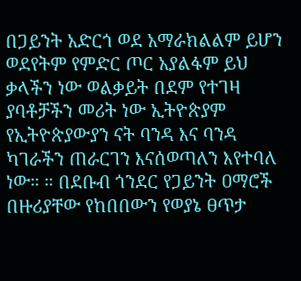በጋይንት አድርጎ ወደ አማራክልልም ይሆን ወደየትም የምድር ጦር አያልፋም ይህ ቃላችን ነው ወልቃይት በደም የተገዛ ያባቶቻችን መሪት ነው ኢትዮጵያም የኢትዮጵያውያን ናት ባንዳ እና ባንዳ ካገራችን ጠራርገን እናሰወጣለን እየተባለ ነው። ። በደቡብ ጎንደር የጋይንት ዐማሮች በዙሪያቸው የከበበውን የወያኔ ፀጥታ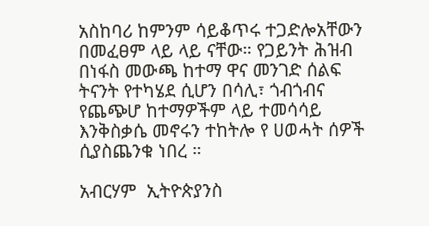አስከባሪ ከምንም ሳይቆጥሩ ተጋድሎአቸውን በመፈፀም ላይ ላይ ናቸው። የጋይንት ሕዝብ በነፋስ መውጫ ከተማ ዋና መንገድ ሰልፍ ትናንት የተካሄደ ሲሆን በሳሊ፣ ጎብጎብና የጨጭሆ ከተማዎችም ላይ ተመሳሳይ እንቅስቃሴ መኖሩን ተከትሎ የ ሀወሓት ሰዎች ሲያስጨንቁ ነበረ ።

አብርሃም  ኢትዮጵያንስ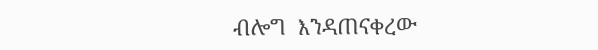ብሎግ  እንዳጠናቀረው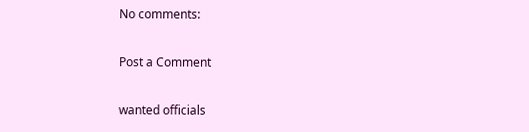No comments:

Post a Comment

wanted officials